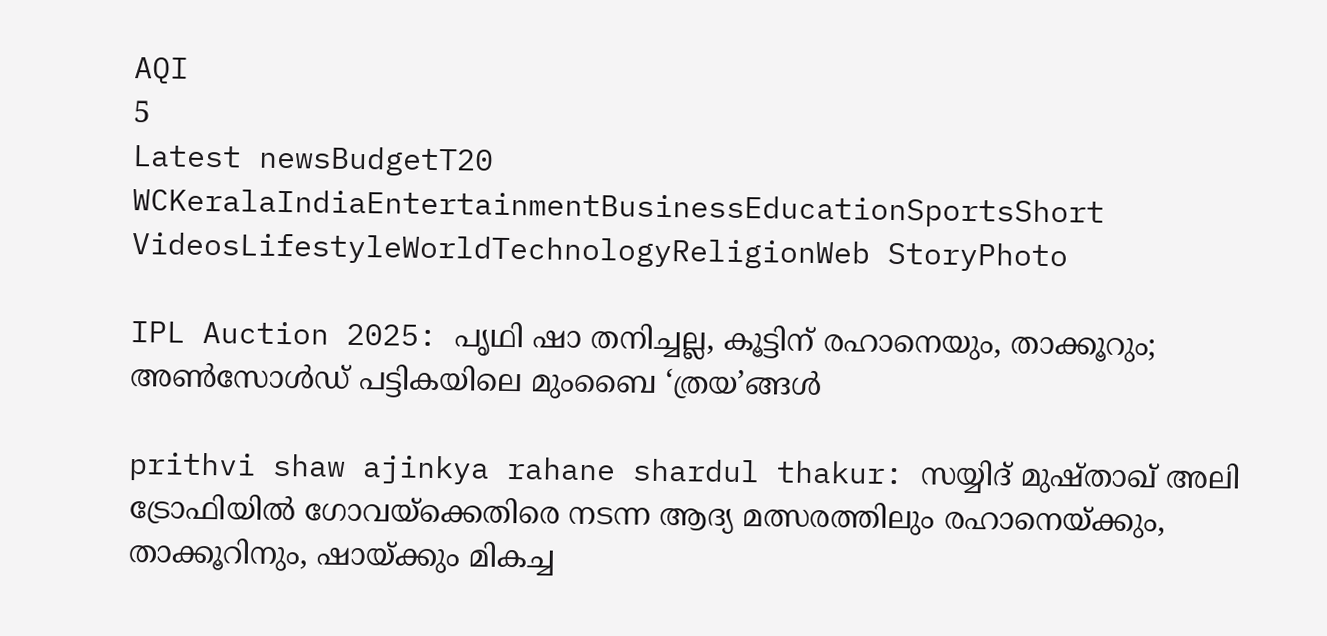AQI
5
Latest newsBudgetT20 WCKeralaIndiaEntertainmentBusinessEducationSportsShort VideosLifestyleWorldTechnologyReligionWeb StoryPhoto

IPL Auction 2025: പൃഥി ഷാ തനിച്ചല്ല, കൂട്ടിന് രഹാനെയും, താക്കൂറും; അണ്‍സോള്‍ഡ് പട്ടികയിലെ മുംബൈ ‘ത്രയ’ങ്ങള്‍

prithvi shaw ajinkya rahane shardul thakur: സയ്യിദ് മുഷ്താഖ് അലി ട്രോഫിയില്‍ ഗോവയ്‌ക്കെതിരെ നടന്ന ആദ്യ മത്സരത്തിലും രഹാനെയ്ക്കും, താക്കൂറിനും, ഷായ്ക്കും മികച്ച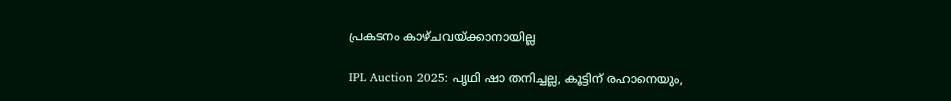പ്രകടനം കാഴ്ചവയ്ക്കാനായില്ല

IPL Auction 2025: പൃഥി ഷാ തനിച്ചല്ല, കൂട്ടിന് രഹാനെയും,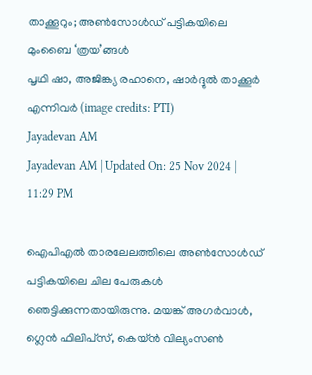താക്കൂറും; അണ്‍സോള്‍ഡ് പട്ടികയിലെ മുംബൈ ‘ത്രയ’ങ്ങള്‍
പൃഥി ഷാ, അജിങ്ക്യ രഹാനെ, ഷാര്‍ദ്ദുല്‍ താക്കൂര്‍ എന്നിവര്‍ (image credits: PTI)
Jayadevan AM
Jayadevan AM | Updated On: 25 Nov 2024 | 11:29 PM

ഐപിഎല്‍ താരലേലത്തിലെ അണ്‍സോള്‍ഡ് പട്ടികയിലെ ചില പേരുകള്‍ ഞെട്ടിക്കുന്നതായിരുന്നു. മയങ്ക് അഗര്‍വാള്‍, ഗ്ലെന്‍ ഫിലിപ്‌സ്, കെയ്ന്‍ വില്യംസണ്‍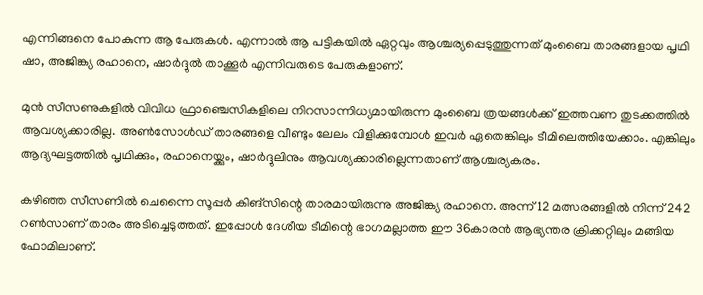എന്നിങ്ങനെ പോകുന്ന ആ പേരുകള്‍. എന്നാല്‍ ആ പട്ടികയില്‍ ഏറ്റവും ആശ്ചര്യപ്പെടുത്തുന്നത് മുംബൈ താരങ്ങളായ പൃഥി ഷാ, അജിങ്ക്യ രഹാനെ, ഷാര്‍ദ്ദുല്‍ താക്കൂര്‍ എന്നിവരുടെ പേരുകളാണ്.

മുന്‍ സീസണുകളില്‍ വിവിധ ഫ്രാഞ്ചെസികളിലെ നിറസാന്നിധ്യമായിരുന്ന മുംബൈ ത്രയങ്ങള്‍ക്ക് ഇത്തവണ തുടക്കത്തില്‍ ആവശ്യക്കാരില്ല. അണ്‍സോള്‍ഡ് താരങ്ങളെ വീണ്ടും ലേലം വിളിക്കുമ്പോള്‍ ഇവര്‍ ഏതെങ്കിലും ടീമിലെത്തിയേക്കാം. എങ്കിലും ആദ്യഘട്ടത്തില്‍ പൃഥിക്കും, രഹാനെയ്ക്കും, ഷാര്‍ദ്ദുലിനും ആവശ്യക്കാരില്ലെന്നതാണ് ആശ്ചര്യകരം.

കഴിഞ്ഞ സീസണില്‍ ചെന്നൈ സൂപ്പര്‍ കിങ്‌സിന്റെ താരമായിരുന്നു അജിങ്ക്യ രഹാനെ. അന്ന് 12 മത്സരങ്ങളില്‍ നിന്ന് 242 റണ്‍സാണ് താരം അടിച്ചെടുത്തത്. ഇപ്പോള്‍ ദേശീയ ടീമിന്റെ ഭാഗമല്ലാത്ത ഈ 36കാരന്‍ ആഭ്യന്തര ക്രിക്കറ്റിലും മങ്ങിയ ഫോമിലാണ്.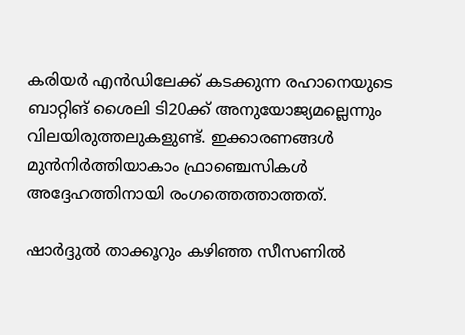കരിയര്‍ എന്‍ഡിലേക്ക് കടക്കുന്ന രഹാനെയുടെ ബാറ്റിങ് ശൈലി ടി20ക്ക് അനുയോജ്യമല്ലെന്നും വിലയിരുത്തലുകളുണ്ട്. ഇക്കാരണങ്ങള്‍ മുന്‍നിര്‍ത്തിയാകാം ഫ്രാഞ്ചെസികള്‍ അദ്ദേഹത്തിനായി രംഗത്തെത്താത്തത്.

ഷാര്‍ദ്ദുല്‍ താക്കൂറും കഴിഞ്ഞ സീസണില്‍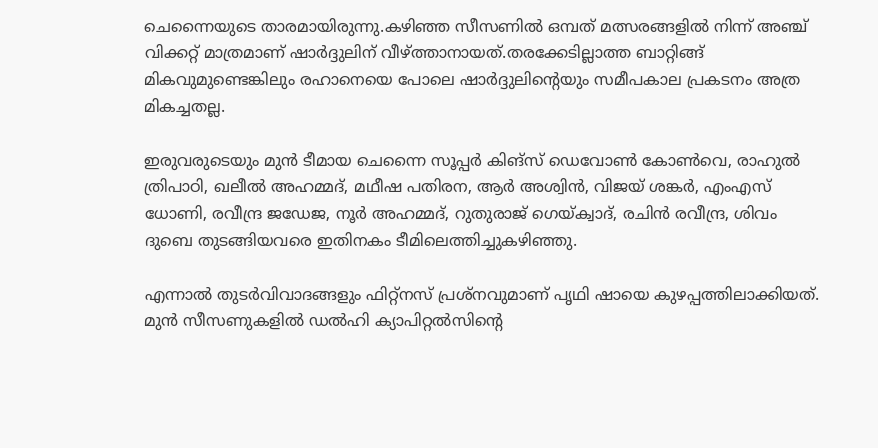ചെന്നൈയുടെ താരമായിരുന്നു.കഴിഞ്ഞ സീസണില്‍ ഒമ്പത് മത്സരങ്ങളില്‍ നിന്ന് അഞ്ച് വിക്കറ്റ് മാത്രമാണ് ഷാര്‍ദ്ദുലിന് വീഴ്ത്താനായത്.തരക്കേടില്ലാത്ത ബാറ്റിങ്ങ് മികവുമുണ്ടെങ്കിലും രഹാനെയെ പോലെ ഷാര്‍ദ്ദുലിന്റെയും സമീപകാല പ്രകടനം അത്ര മികച്ചതല്ല.

ഇരുവരുടെയും മുന്‍ ടീമായ ചെന്നൈ സൂപ്പര്‍ കിങ്‌സ്‌ ഡെവോണ്‍ കോണ്‍വെ, രാഹുല്‍ ത്രിപാഠി, ഖലീല്‍ അഹമ്മദ്, മഥീഷ പതിരന, ആര്‍ അശ്വിന്‍, വിജയ് ശങ്കര്‍, എംഎസ് ധോണി, രവീന്ദ്ര ജഡേജ, നൂര്‍ അഹമ്മദ്, റുതുരാജ് ഗെയ്ക്വാദ്, രചിന്‍ രവീന്ദ്ര, ശിവം ദുബെ തുടങ്ങിയവരെ ഇതിനകം ടീമിലെത്തിച്ചുകഴിഞ്ഞു.

എന്നാല്‍ തുടര്‍വിവാദങ്ങളും ഫിറ്റ്‌നസ് പ്രശ്‌നവുമാണ് പൃഥി ഷായെ കുഴപ്പത്തിലാക്കിയത്. മുന്‍ സീസണുകളില്‍ ഡല്‍ഹി ക്യാപിറ്റല്‍സിന്റെ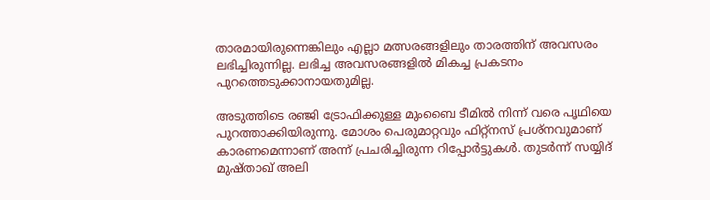താരമായിരുന്നെങ്കിലും എല്ലാ മത്സരങ്ങളിലും താരത്തിന് അവസരം ലഭിച്ചിരുന്നില്ല. ലഭിച്ച അവസരങ്ങളില്‍ മികച്ച പ്രകടനം പുറത്തെടുക്കാനായതുമില്ല.

അടുത്തിടെ രഞ്ജി ട്രോഫിക്കുള്ള മുംബൈ ടീമില്‍ നിന്ന് വരെ പൃഥിയെ പുറത്താക്കിയിരുന്നു. മോശം പെരുമാറ്റവും ഫിറ്റ്‌നസ് പ്രശ്‌നവുമാണ് കാരണമെന്നാണ് അന്ന് പ്രചരിച്ചിരുന്ന റിപ്പോര്‍ട്ടുകള്‍. തുടര്‍ന്ന് സയ്യിദ് മുഷ്താഖ് അലി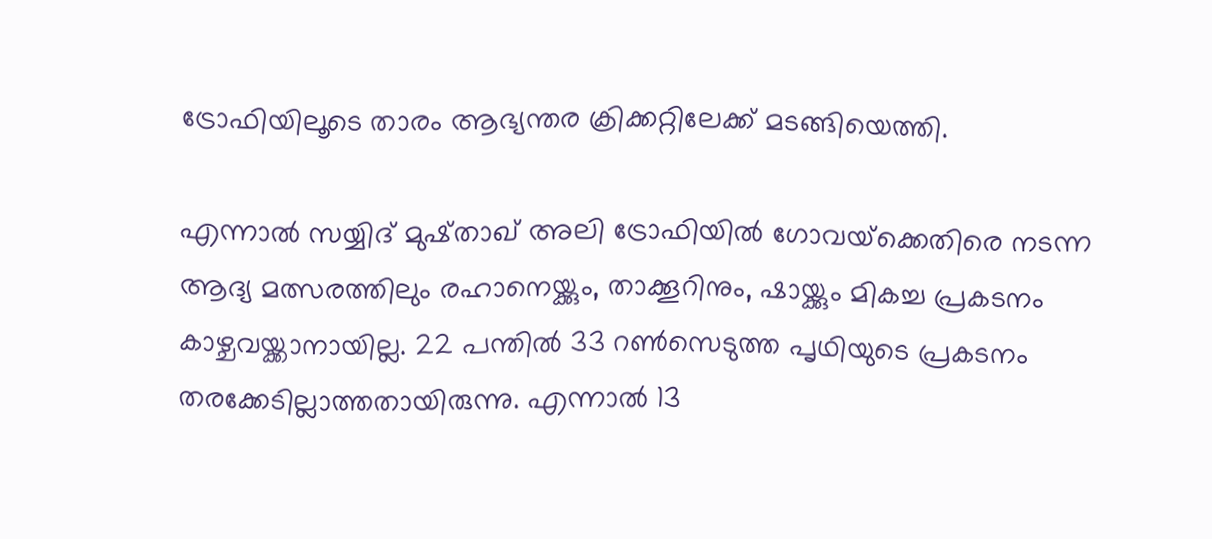ട്രോഫിയിലൂടെ താരം ആഭ്യന്തര ക്രിക്കറ്റിലേക്ക് മടങ്ങിയെത്തി.

എന്നാല്‍ സയ്യിദ് മുഷ്താഖ് അലി ട്രോഫിയില്‍ ഗോവയ്‌ക്കെതിരെ നടന്ന ആദ്യ മത്സരത്തിലും രഹാനെയ്ക്കും, താക്കൂറിനും, ഷായ്ക്കും മികച്ച പ്രകടനം കാഴ്ചവയ്ക്കാനായില്ല. 22 പന്തില്‍ 33 റണ്‍സെടുത്ത പൃഥിയുടെ പ്രകടനം തരക്കേടില്ലാത്തതായിരുന്നു. എന്നാല്‍ 13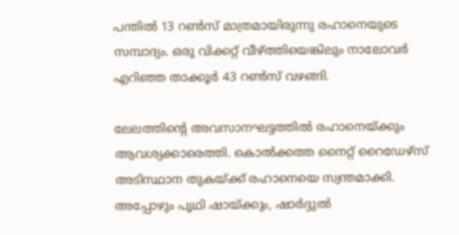പന്തില്‍ 13 റണ്‍സ് മാത്രമായിരുന്നു രഹാനെയുടെ സമ്പാദ്യം. ഒരു വിക്കറ്റ് വീഴ്ത്തിയെങ്കിലും നാലോവര്‍ എറിഞ്ഞ താക്കൂര്‍ 43 റണ്‍സ് വഴങ്ങി.

ലേലത്തിന്റെ അവസാനഘട്ടത്തില്‍ രഹാനെയ്ക്കും ആവശ്യക്കാരെത്തി. കൊല്‍ക്കത്ത നൈറ്റ് റൈഡേഴ്‌സ് അടിസ്ഥാന തുകയ്ക്ക് രഹാനെയെ സ്വന്തമാക്കി. അപ്പോഴും പൃഥി ഷായ്ക്കും, ഷാര്‍ദ്ദുല്‍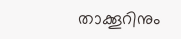താക്കൂറിനും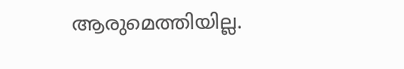ആരുമെത്തിയില്ല.